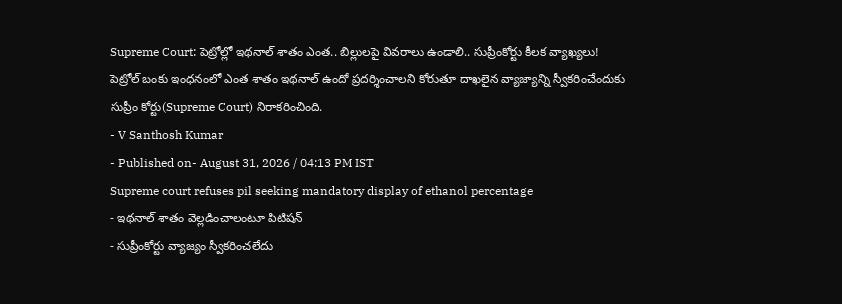Supreme Court: పెట్రోల్లో ఇథనాల్ శాతం ఎంత.. బిల్లులపై వివరాలు ఉండాలి.. సుప్రీంకోర్టు కీలక వ్యాఖ్యలు!
పెట్రోల్ బంకు ఇంధనంలో ఎంత శాతం ఇథనాల్ ఉందో ప్రదర్శించాలని కోరుతూ దాఖలైన వ్యాజ్యాన్ని స్వీకరించేందుకు సుప్రీం కోర్టు(Supreme Court) నిరాకరించింది.
- V Santhosh Kumar
- Published on- August 31, 2026 / 04:13 PM IST
Supreme court refuses pil seeking mandatory display of ethanol percentage
- ఇథనాల్ శాతం వెల్లడించాలంటూ పిటిషన్
- సుప్రీంకోర్టు వ్యాజ్యం స్వీకరించలేదు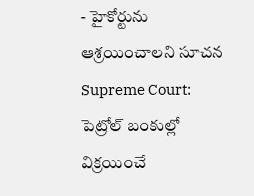- హైకోర్టును ఆశ్రయించాలని సూచన
Supreme Court: పెట్రోల్ బంకుల్లో విక్రయించే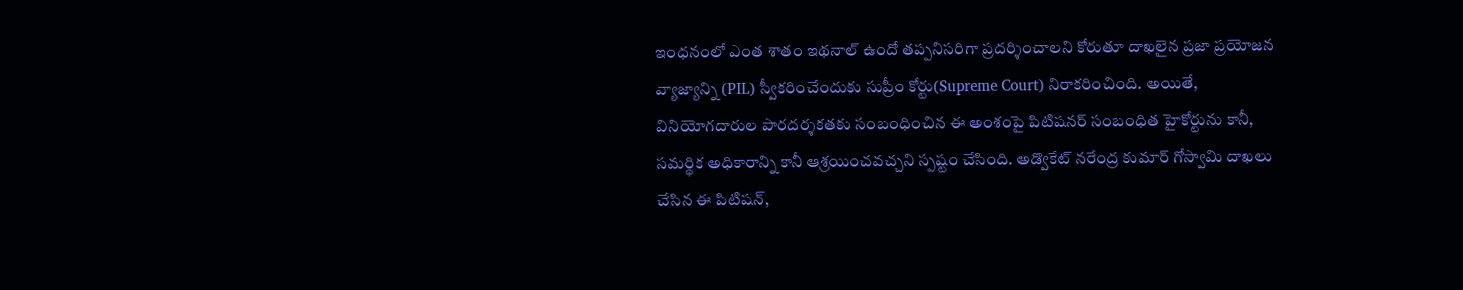ఇంధనంలో ఎంత శాతం ఇథనాల్ ఉందో తప్పనిసరిగా ప్రదర్శించాలని కోరుతూ దాఖలైన ప్రజా ప్రయోజన వ్యాజ్యాన్ని (PIL) స్వీకరించేందుకు సుప్రీం కోర్టు(Supreme Court) నిరాకరించింది. అయితే, వినియోగదారుల పారదర్శకతకు సంబంధించిన ఈ అంశంపై పిటిషనర్ సంబంధిత హైకోర్టును కానీ, సమర్థిక అధికారాన్ని కానీ ఆశ్రయించవచ్చని స్పష్టం చేసింది. అడ్వొకేట్ నరేంద్ర కుమార్ గోస్వామి దాఖలు చేసిన ఈ పిటిషన్,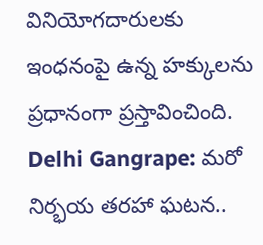వినియోగదారులకు ఇంధనంపై ఉన్న హక్కులను ప్రధానంగా ప్రస్తావించింది.
Delhi Gangrape: మరో నిర్భయ తరహా ఘటన..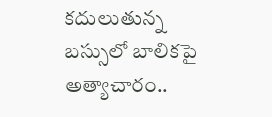కదులుతున్న బస్సులో బాలికపై అత్యాచారం..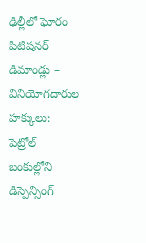ఢిల్లీలో ఘోరం
పిటిషనర్ డిమాండ్లు – వినియోగదారుల హక్కులు:
పెట్రోల్ బంకుల్లోని డిస్పెన్సింగ్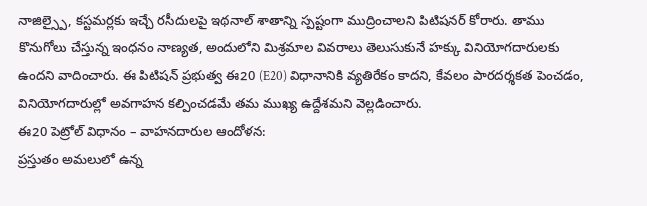నాజిల్స్పై, కస్టమర్లకు ఇచ్చే రసీదులపై ఇథనాల్ శాతాన్ని స్పష్టంగా ముద్రించాలని పిటిషనర్ కోరారు. తాము కొనుగోలు చేస్తున్న ఇంధనం నాణ్యత, అందులోని మిశ్రమాల వివరాలు తెలుసుకునే హక్కు వినియోగదారులకు ఉందని వాదించారు. ఈ పిటిషన్ ప్రభుత్వ ఈ20 (E20) విధానానికి వ్యతిరేకం కాదని, కేవలం పారదర్శకత పెంచడం, వినియోగదారుల్లో అవగాహన కల్పించడమే తమ ముఖ్య ఉద్దేశమని వెల్లడించారు.
ఈ20 పెట్రోల్ విధానం – వాహనదారుల ఆందోళన:
ప్రస్తుతం అమలులో ఉన్న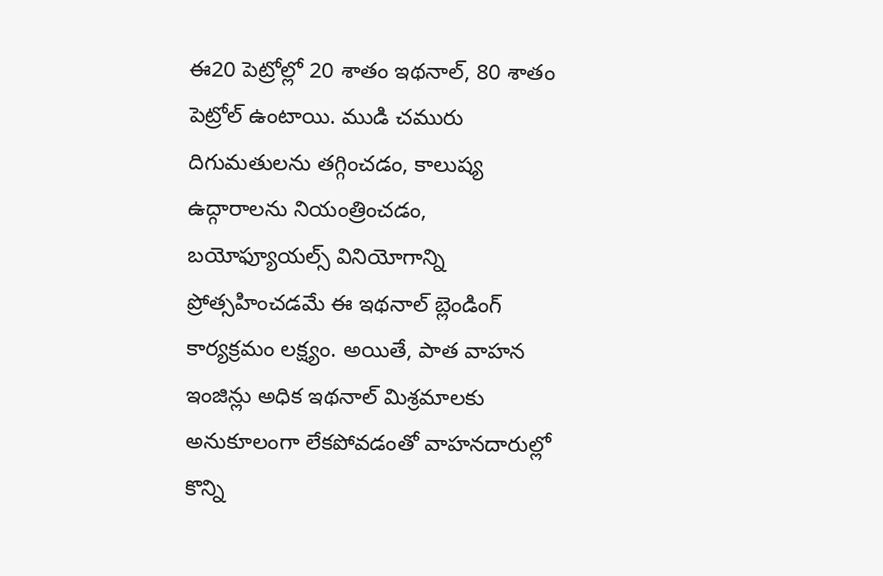ఈ20 పెట్రోల్లో 20 శాతం ఇథనాల్, 80 శాతం పెట్రోల్ ఉంటాయి. ముడి చమురు దిగుమతులను తగ్గించడం, కాలుష్య ఉద్గారాలను నియంత్రించడం, బయోఫ్యూయల్స్ వినియోగాన్ని ప్రోత్సహించడమే ఈ ఇథనాల్ బ్లెండింగ్ కార్యక్రమం లక్ష్యం. అయితే, పాత వాహన ఇంజిన్లు అధిక ఇథనాల్ మిశ్రమాలకు అనుకూలంగా లేకపోవడంతో వాహనదారుల్లో కొన్ని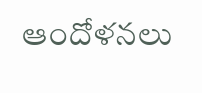ఆందోళనలు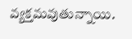వ్యక్తమవుతున్నాయి.